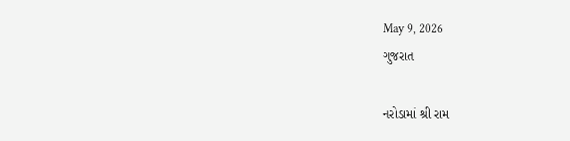May 9, 2026
ગુજરાત

નરોડામાં શ્રી રામ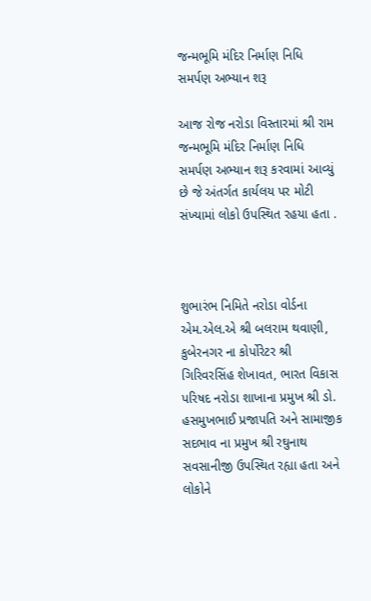જન્મભૂમિ મંદિર નિર્માણ નિધિ સમર્પણ અભ્યાન શરૂ

આજ રોજ નરોડા વિસ્તારમાં શ્રી રામ જન્મભૂમિ મંદિર નિર્માણ નિધિ સમર્પણ અભ્યાન શરૂ કરવામાં આવ્યું છે જે અંતર્ગત કાર્યલય પર મોટી સંખ્યામાં લોકો ઉપસ્થિત રહયા હતા .



શુભારંભ નિમિતે નરોડા વોર્ડના એમ.એલ.એ શ્રી બલરામ થવાણી, કુબેરનગર ના કોર્પોરેટર શ્રી ગિરિવરસિંહ શેખાવત, ભારત વિકાસ પરિષદ નરોડા શાખાના પ્રમુખ શ્રી ડો. હસમુખભાઈ પ્રજાપતિ અને સામાજીક સદભાવ ના પ્રમુખ શ્રી રઘુનાથ સવસાનીજી ઉપસ્થિત રહ્યા હતા અને લોકોને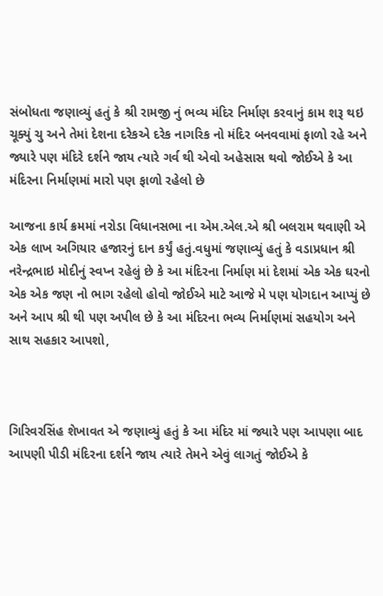સંબોધતા જણાવ્યું હતું કે શ્રી રામજી નું ભવ્ય મંદિર નિર્માણ કરવાનું કામ શરૂ થઇ ચૂક્યું ચુ અને તેમાં દેશના દરેકએ દરેક નાગરિક નો મંદિર બનવવામાં ફાળો રહે અને જ્યારે પણ મંદિરે દર્શને જાય ત્યારે ગર્વ થી એવો અહેસાસ થવો જોઈએ કે આ મંદિરના નિર્માણમાં મારો પણ ફાળો રહેલો છે

આજના કાર્ય ક્રમમાં નરોડા વિધાનસભા ના એમ.એલ.એ શ્રી બલરામ થવાણી એ એક લાખ અગિયાર હજારનું દાન કર્યું હતું.વધુમાં જણાવ્યું હતું કે વડાપ્રધાન શ્રી નરેન્દ્રભાઇ મોદીનું સ્વપ્ન રહેલું છે કે આ મંદિરના નિર્માણ માં દેશમાં એક એક ઘરનો એક એક જણ નો ભાગ રહેલો હોવો જોઈએ માટે આજે મે પણ યોગદાન આપ્યું છે અને આપ શ્રી થી પણ અપીલ છે કે આ મંદિરના ભવ્ય નિર્માણમાં સહયોગ અને સાથ સહકાર આપશો,



ગિરિવરસિંહ શેખાવત એ જણાવ્યું હતું કે આ મંદિર માં જ્યારે પણ આપણા બાદ આપણી પીડી મંદિરના દર્શને જાય ત્યારે તેમને એવું લાગતું જોઈએ કે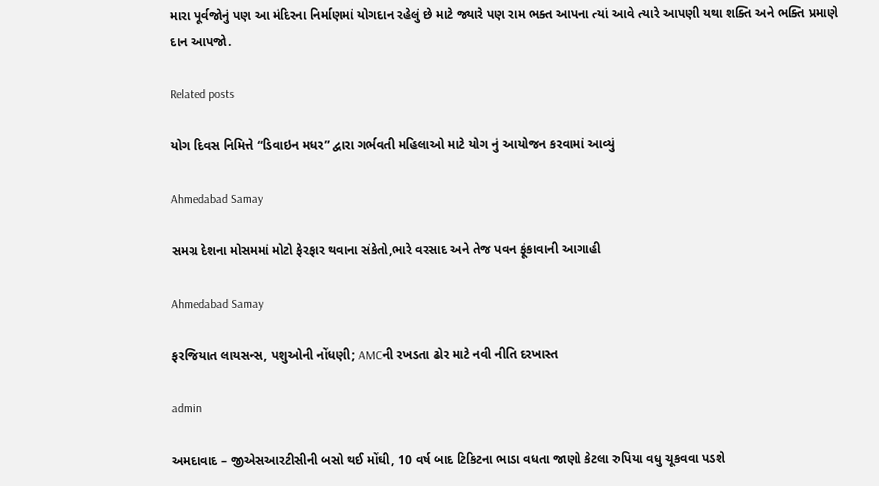મારા પૂર્વજોનું પણ આ મંદિરના નિર્માણમાં યોગદાન રહેલું છે માટે જ્યારે પણ રામ ભક્ત આપના ત્યાં આવે ત્યારે આપણી યથા શક્તિ અને ભક્તિ પ્રમાણે દાન આપજો.

Related posts

યોગ દિવસ નિમિત્તે “ડિવાઇન મધર” દ્વારા ગર્ભવતી મહિલાઓ માટે યોગ નું આયોજન કરવામાં આવ્યું

Ahmedabad Samay

સમગ્ર દેશના મોસમમાં મોટો ફેરફાર થવાના સંકેતો,ભારે વરસાદ અને તેજ પવન ફૂંકાવાની આગાહી

Ahmedabad Samay

ફરજિયાત લાયસન્સ, પશુઓની નોંધણી; AMCની રખડતા ઢોર માટે નવી નીતિ દરખાસ્ત

admin

અમદાવાદ – જીએસઆરટીસીની બસો થઈ મોંઘી, 10 વર્ષ બાદ ટિકિટના ભાડા વધતા જાણો કેટલા રુપિયા વધુ ચૂકવવા પડશે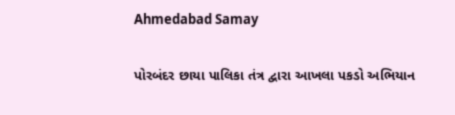Ahmedabad Samay

પોરબંદર છાયા પાલિકા તંત્ર દ્વારા આખલા પકડો અભિયાન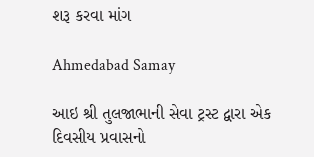શરૂ કરવા માંગ

Ahmedabad Samay

આઇ શ્રી તુલજાભાની સેવા ટ્રસ્ટ દ્વારા એક દિવસીય પ્રવાસનો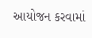આયોજન કરવામાં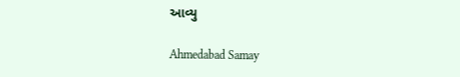આવ્યુ

Ahmedabad Samay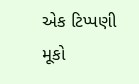એક ટિપ્પણી મૂકો